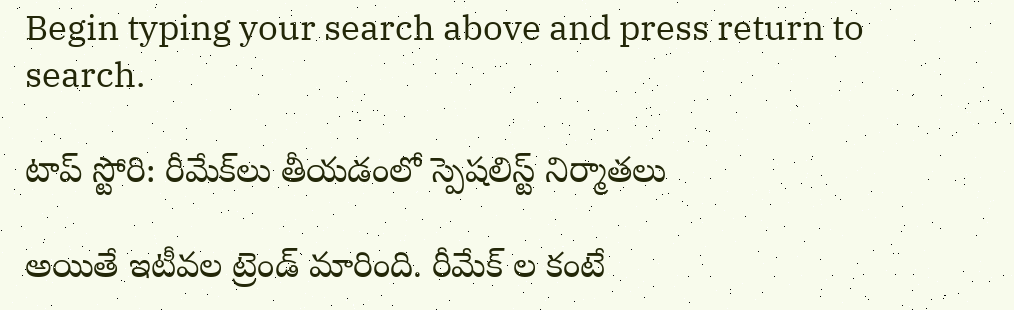Begin typing your search above and press return to search.

టాప్ స్టోరి: రీమేక్‌లు తీయ‌డంలో స్పెష‌లిస్ట్‌ నిర్మాత‌లు

అయితే ఇటీవ‌ల ట్రెండ్ మారింది. రీమేక్ ల కంటే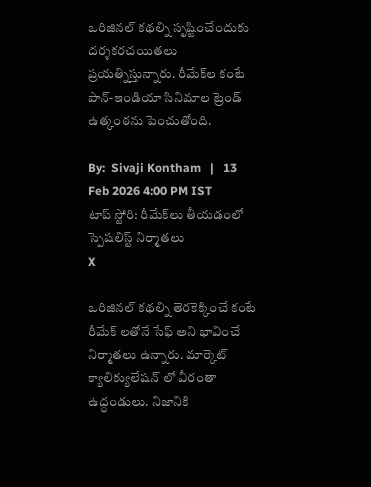ఒరిజిన‌ల్ క‌థ‌ల్ని సృష్టించేందుకు ద‌ర్శ‌క‌ర‌చ‌యిత‌లు ప్ర‌య‌త్నిస్తున్నారు. రీమేక్‌ల కంటే పాన్-ఇండియా సినిమాల ట్రెండ్ ఉత్కంఠ‌ను పెంచుతోంది.

By:  Sivaji Kontham   |   13 Feb 2026 4:00 PM IST
టాప్ స్టోరి: రీమేక్‌లు తీయ‌డంలో స్పెష‌లిస్ట్‌ నిర్మాత‌లు
X

ఒరిజిన‌ల్ క‌థ‌ల్ని తెర‌కెక్కించే కంటే రీమేక్ ల‌తోనే సేఫ్ అని భావించే నిర్మాత‌లు ఉన్నారు. మార్కెట్ క్యాలిక్యులేష‌న్ లో వీరంతా ఉద్ధండులు. నిజానికి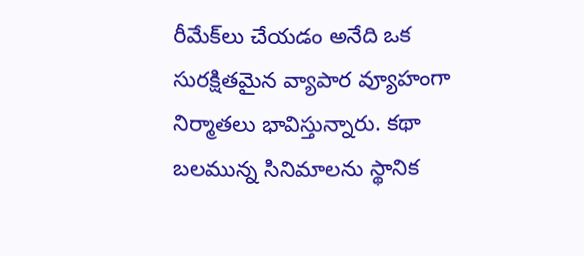రీమేక్‌లు చేయడం అనేది ఒక సురక్షితమైన వ్యాపార వ్యూహంగా నిర్మాత‌లు భావిస్తున్నారు. కథా బలమున్న సినిమాలను స్థానిక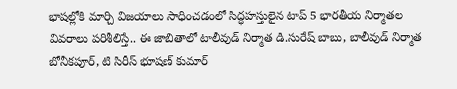భాషల్లోకి మార్చి విజయాలు సాధించడంలో సిద్ధహస్తులైన టాప్ 5 భార‌తీయ‌ నిర్మాతల వివ‌రాలు ప‌రిశీలిస్తే.. ఈ జాబితాలో టాలీవుడ్ నిర్మాత డి.సురేష్ బాబు, బాలీవుడ్ నిర్మాత బోనీక‌పూర్, టి సిరీస్ భూష‌ణ్ కుమార్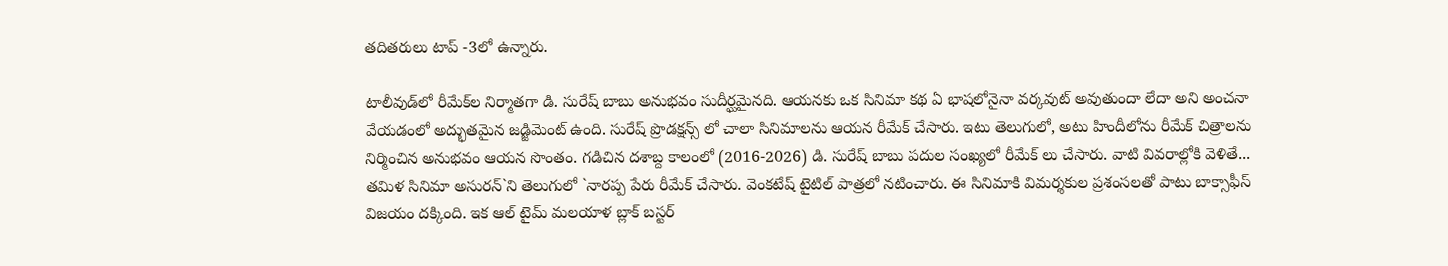త‌దిత‌రులు టాప్ -3లో ఉన్నారు.

టాలీవుడ్‌లో రీమేక్‌ల నిర్మాత‌గా డి. సురేష్ బాబు అనుభ‌వం సుదీర్ఘ‌మైన‌ది. ఆయనకు ఒక సినిమా కథ ఏ భాషలోనైనా వర్కవుట్ అవుతుందా లేదా అని అంచనా వేయడంలో అద్భుతమైన జడ్జిమెంట్ ఉంది. సురేష్ ప్రొడ‌క్ష‌న్స్ లో చాలా సినిమాల‌ను ఆయ‌న రీమేక్ చేసారు. ఇటు తెలుగులో, అటు హిందీలోను రీమేక్ చిత్రాల‌ను నిర్మించిన అనుభ‌వం ఆయ‌న సొంతం. గ‌డిచిన‌ దశాబ్ద కాలంలో (2016-2026) డి. సురేష్ బాబు ప‌దుల సంఖ్య‌లో రీమేక్ లు చేసారు. వాటి వివ‌రాల్లోకి వెళితే... త‌మిళ సినిమా అసురన్`ని తెలుగులో `నార‌ప్ప పేరు రీమేక్ చేసారు. వెంక‌టేష్ టైటిల్ పాత్ర‌లో న‌టించారు. ఈ సినిమాకి విమ‌ర్శ‌కుల ప్ర‌శంస‌ల‌తో పాటు బాక్సాఫీస్ విజయం ద‌క్కింది. ఇక ఆల్ టైమ్ మ‌ల‌యాళ బ్లాక్ బ‌స్ట‌ర్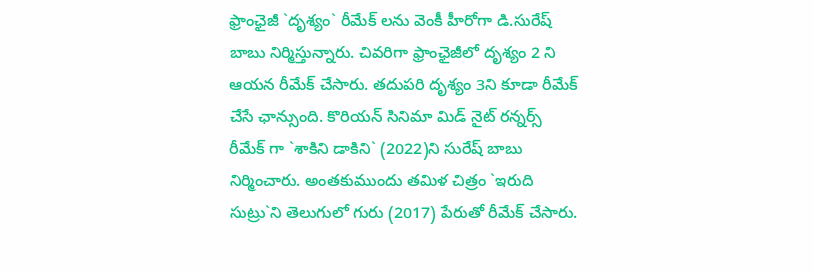ఫ్రాంఛైజీ `దృశ్యం` రీమేక్ ల‌ను వెంకీ హీరోగా డి.సురేష్ బాబు నిర్మిస్తున్నారు. చివ‌రిగా ఫ్రాంఛైజీలో దృశ్యం 2 ని ఆయ‌న రీమేక్ చేసారు. త‌దుప‌రి దృశ్యం 3ని కూడా రీమేక్ చేసే ఛాన్సుంది. కొరియన్ సినిమా మిడ్ నైట్ రన్నర్స్ రీమేక్ గా `శాకిని డాకిని` (2022)ని సురేష్ బాబు నిర్మించారు. అంత‌కుముందు తమిళ చిత్రం `ఇరుది సుట్రు`ని తెలుగులో గురు (2017) పేరుతో రీమేక్ చేసారు.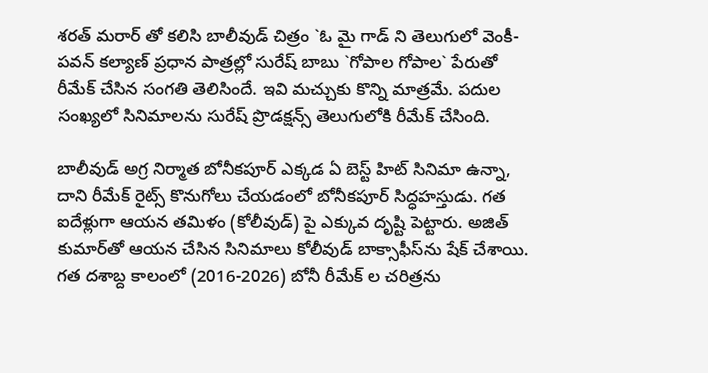శ‌ర‌త్ మ‌రార్ తో క‌లిసి బాలీవుడ్ చిత్రం `ఓ మై గాడ్ ని తెలుగులో వెంకీ- ప‌వ‌న్ క‌ల్యాణ్ ప్ర‌ధాన పాత్ర‌ల్లో సురేష్ బాబు `గోపాల గోపాల` పేరుతో రీమేక్ చేసిన సంగ‌తి తెలిసిందే. ఇవి మ‌చ్చుకు కొన్ని మాత్ర‌మే. ప‌దుల సంఖ్య‌లో సినిమాల‌ను సురేష్ ప్రొడ‌క్ష‌న్స్ తెలుగులోకి రీమేక్ చేసింది.

బాలీవుడ్ అగ్ర నిర్మాత బోనీక‌పూర్ ఎక్క‌డ ఏ బెస్ట్ హిట్ సినిమా ఉన్నా, దాని రీమేక్ రైట్స్ కొనుగోలు చేయ‌డంలో బోనీక‌పూర్ సిద్ధ‌హ‌స్తుడు. గత ఐదేళ్లుగా ఆయన తమిళం (కోలీవుడ్) పై ఎక్కువ దృష్టి పెట్టారు. అజిత్ కుమార్‌తో ఆయన చేసిన సినిమాలు కోలీవుడ్ బాక్సాఫీస్‌ను షేక్ చేశాయి. గత దశాబ్ద కాలంలో (2016-2026) బోనీ రీమేక్ ల చ‌రిత్ర‌ను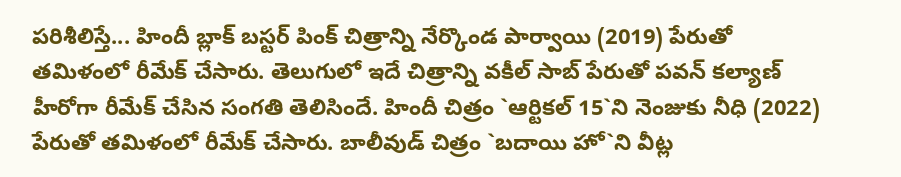ప‌రిశీలిస్తే... హిందీ బ్లాక్ బ‌స్ట‌ర్ పింక్ చిత్రాన్ని నేర్కొండ పార్వాయి (2019) పేరుతో త‌మిళంలో రీమేక్ చేసారు. తెలుగులో ఇదే చిత్రాన్ని వ‌కీల్ సాబ్ పేరుతో ప‌వ‌న్ క‌ల్యాణ్ హీరోగా రీమేక్ చేసిన సంగ‌తి తెలిసిందే. హిందీ చిత్రం `ఆర్టికల్ 15`ని నెంజుకు నీధి (2022) పేరుతో త‌మిళంలో రీమేక్ చేసారు. బాలీవుడ్ చిత్రం `బదాయి హో`ని వీట్ల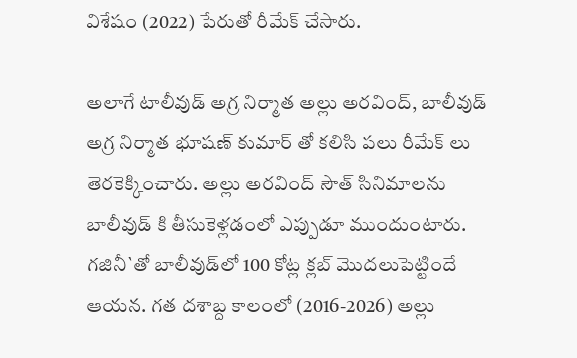విశేషం (2022) పేరుతో రీమేక్ చేసారు.

అలాగే టాలీవుడ్ అగ్ర నిర్మాత అల్లు అరవింద్, బాలీవుడ్ అగ్ర నిర్మాత‌ భూషణ్ కుమార్ తో క‌లిసి ప‌లు రీమేక్ లు తెర‌కెక్కించారు. అల్లు అరవింద్ సౌత్ సినిమాలను బాలీవుడ్ కి తీసుకెళ్లడంలో ఎప్పుడూ ముందుంటారు. గజినీ`తో బాలీవుడ్‌లో 100 కోట్ల క్లబ్ మొదలుపెట్టిందే ఆయన. గత దశాబ్ద కాలంలో (2016-2026) అల్లు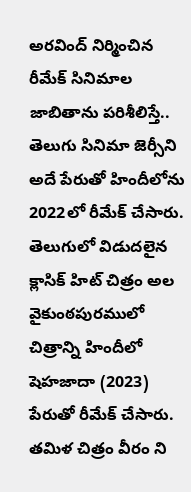అర‌వింద్ నిర్మించిన రీమేక్ సినిమాల జాబితాను ప‌రిశీలిస్తే.. తెలుగు సినిమా జెర్సీని అదే పేరుతో హిందీలోను 2022లో రీమేక్ చేసారు. తెలుగులో విడుద‌లైన క్లాసిక్ హిట్ చిత్రం అల వైకుంఠ‌పుర‌ములో చిత్రాన్ని హిందీలో షెహజాదా (2023) పేరుతో రీమేక్ చేసారు. త‌మిళ చిత్రం వీరం ని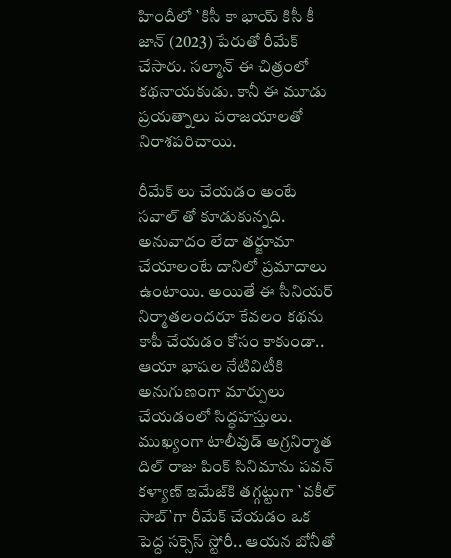హిందీలో `కిసీ కా భాయ్ కిసీ కీ జాన్ (2023) పేరుతో రీమేక్ చేసారు. స‌ల్మాన్ ఈ చిత్రంలో క‌థ‌నాయ‌కుడు. కానీ ఈ మూడు ప్ర‌య‌త్నాలు ప‌రాజ‌యాల‌తో నిరాశ‌ప‌రిచాయి.

రీమేక్ లు చేయ‌డం అంటే స‌వాల్ తో కూడుకున్న‌ది. అనువాదం లేదా త‌ర్జూమా చేయాలంటే దానిలో ప్ర‌మాదాలు ఉంటాయి. అయితే ఈ సీనియ‌ర్ నిర్మాతలందరూ కేవలం కథను కాపీ చేయడం కోసం కాకుండా.. ఆయా భాషల నేటివిటీకి అనుగుణంగా మార్పులు చేయడంలో సిద్ధహస్తులు. ముఖ్యంగా టాలీవుడ్ అగ్ర‌నిర్మాత‌ దిల్ రాజు పింక్ సినిమాను పవన్ కళ్యాణ్ ఇమేజ్‌కి తగ్గట్టుగా `వకీల్ సాబ్`గా రీమేక్ చేయ‌డం ఒక పెద్ద సక్సెస్ స్టోరీ.. ఆయ‌న బోనీతో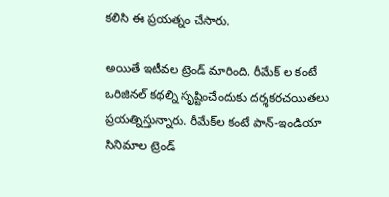క‌లిసి ఈ ప్ర‌య‌త్నం చేసారు.

అయితే ఇటీవ‌ల ట్రెండ్ మారింది. రీమేక్ ల కంటే ఒరిజిన‌ల్ క‌థ‌ల్ని సృష్టించేందుకు ద‌ర్శ‌క‌ర‌చ‌యిత‌లు ప్ర‌య‌త్నిస్తున్నారు. రీమేక్‌ల కంటే పాన్-ఇండియా సినిమాల ట్రెండ్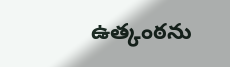ఉత్కంఠ‌ను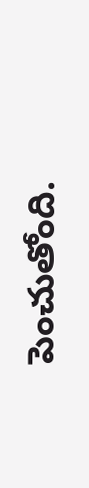పెంచుతోంది.